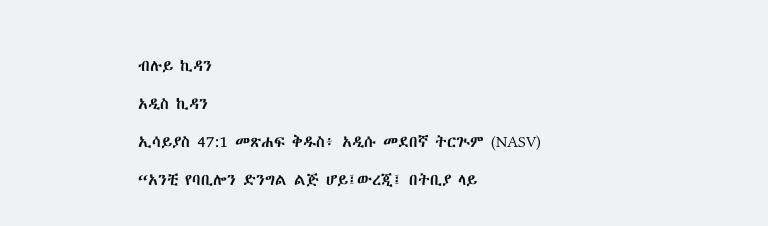ብሉይ ኪዳን

አዲስ ኪዳን

ኢሳይያስ 47:1 መጽሐፍ ቅዱስ፥ አዲሱ መደበኛ ትርጒም (NASV)

“አንቺ የባቢሎን ድንግል ልጅ ሆይ፤ውረጂ፤ በትቢያ ላይ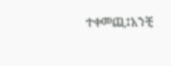ተቀመጪ፤አንቺ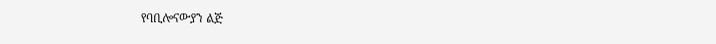የባቢሎናውያን ልጅ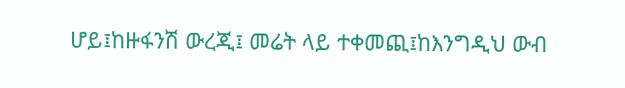ሆይ፤ከዙፋንሽ ውረጂ፤ መሬት ላይ ተቀመጪ፤ከእንግዲህ ውብ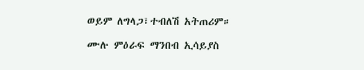ወይም ለግላጋ፣ተብለሽ አትጠሪም።

ሙሉ ምዕራፍ ማንበብ ኢሳይያስ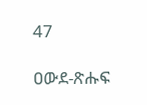47

ዐውደ-ጽሑፍ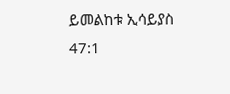ይመልከቱ ኢሳይያስ 47:1